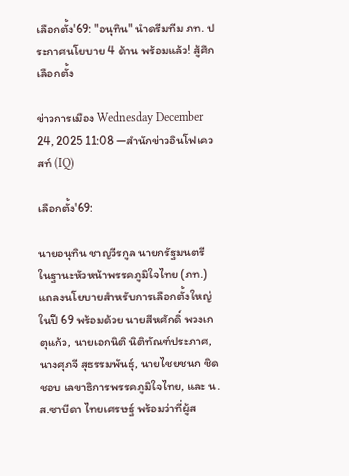เลือกตั้ง'69: "อนุทิน" นำดรีมทีม ภท. ประกาศนโยบาย 4 ด้าน พร้อมแล้ว! สู้ศึกเลือกตั้ง

ข่าวการเมือง Wednesday December 24, 2025 11:08 —สำนักข่าวอินโฟเควสท์ (IQ)

เลือกตั้ง'69:

นายอนุทิน ชาญวีรกูล นายกรัฐมนตรี ในฐานะหัวหน้าพรรคภูมิใจไทย (ภท.) แถลงนโยบายสำหรับการเลือกตั้งใหญ่ ในปี 69 พร้อมด้วย นายสีหศักดิ์ พวงเกตุแก้ว, นายเอกนิติ นิติทัณฑ์ประภาศ, นางศุภจี สุธรรมพันธุ์, นายไชยชนก ชิดชอบ เลขาธิการพรรคภูมิใจไทย, และ น.ส.ซาบีดา ไทยเศรษฐ์ พร้อมว่าที่ผู้ส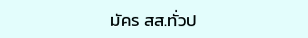มัคร สส.ทั่วป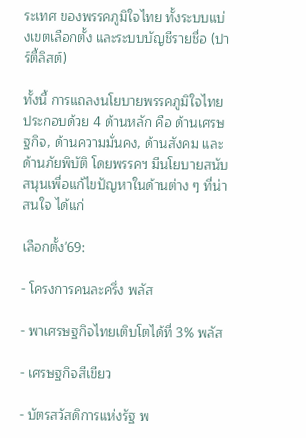ระเทศ ของพรรคภูมิใจไทย ทั้งระบบแบ่งเขตเลือกตั้ง และระบบบัญชีรายชื่อ (ปาร์ตี้ลิสต์)

ทั้งนี้ การแถลงนโยบายพรรคภูมิใจไทย ประกอบด้วย 4 ด้านหลัก คือ ด้านเศรษฐกิจ, ด้านความมั่นคง, ด้านสังคม และด้านภัยพิบัติ โดยพรรคฯ มีนโยบายสนับสนุนเพื่อแก้ไขปัญหาในด้านต่าง ๆ ที่น่าสนใจ ได้แก่

เลือกตั้ง'69:

- โครงการคนละครึ่ง พลัส

- พาเศรษฐกิจไทยเติบโตได้ที่ 3% พลัส

- เศรษฐกิจสีเขียว

- บัตรสวัสดิการแห่งรัฐ พ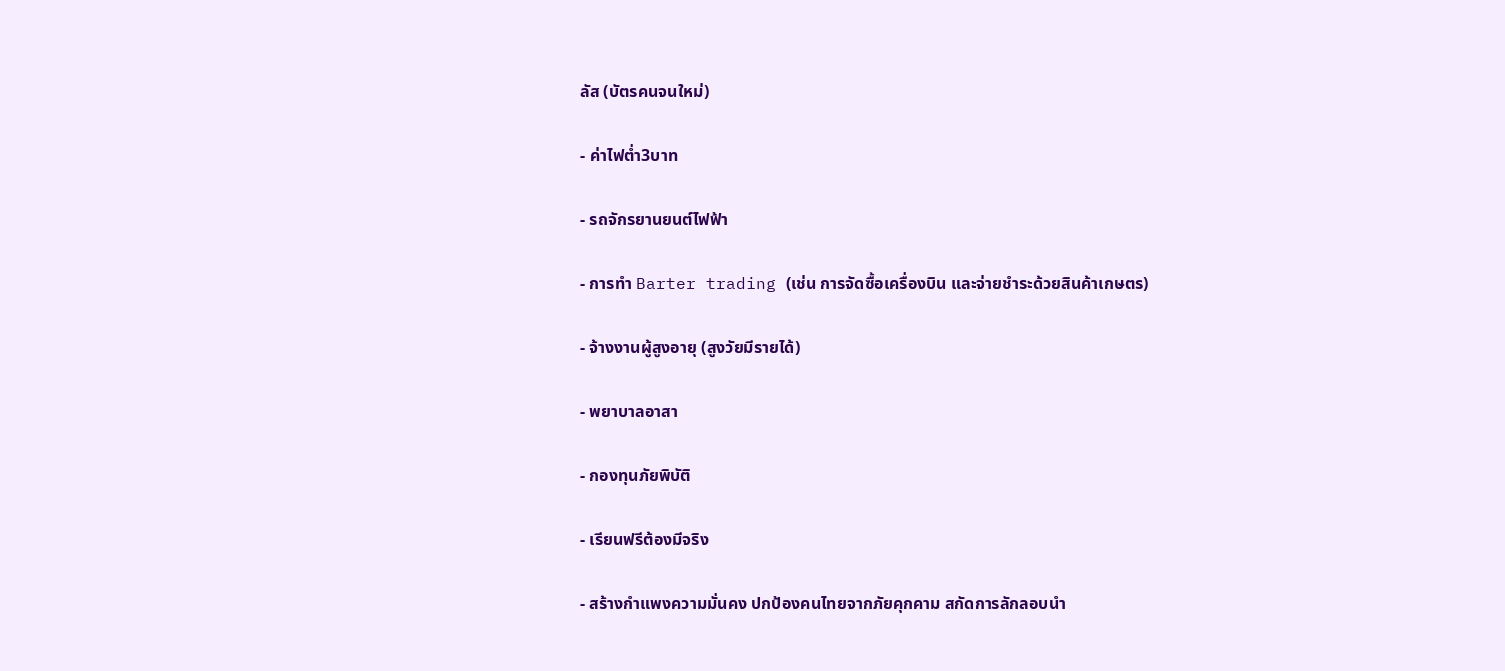ลัส (บัตรคนจนใหม่)

- ค่าไฟต่ำ3บาท

- รถจักรยานยนต์ไฟฟ้า

- การทำ Barter trading (เช่น การจัดซื้อเครื่องบิน และจ่ายชำระด้วยสินค้าเกษตร)

- จ้างงานผู้สูงอายุ (สูงวัยมีรายได้)

- พยาบาลอาสา

- กองทุนภัยพิบัติ

- เรียนฟรีต้องมีจริง

- สร้างกำแพงความมั่นคง ปกป้องคนไทยจากภัยคุกคาม สกัดการลักลอบนำ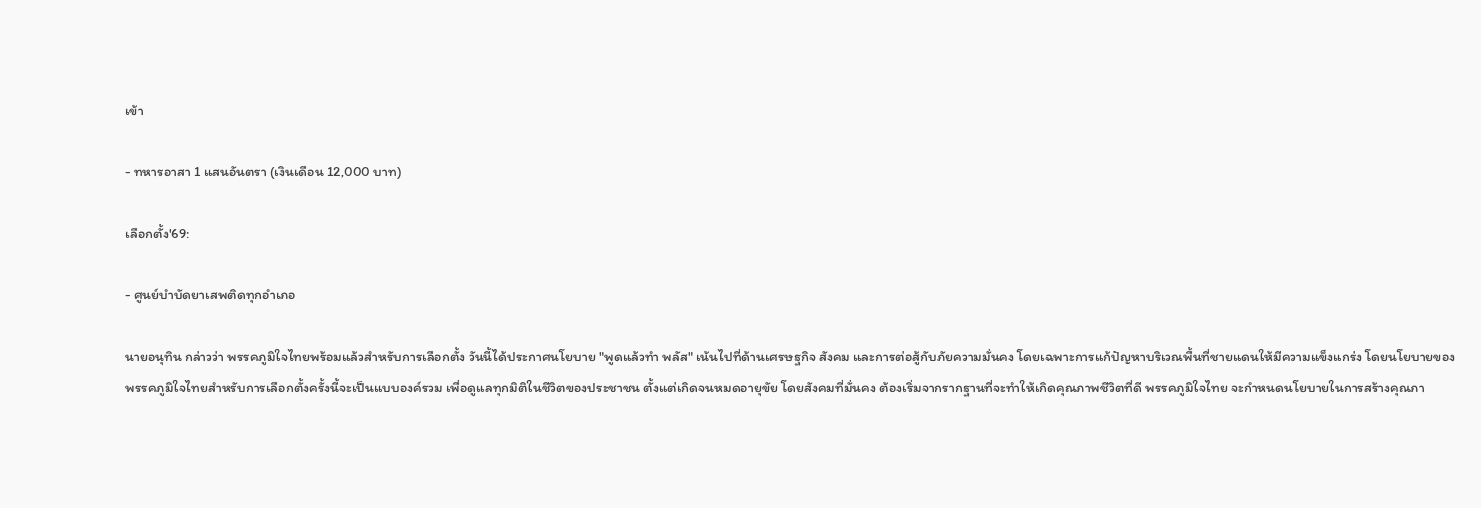เข้า

- ทหารอาสา 1 แสนอันตรา (เงินเดือน 12,000 บาท)

เลือกตั้ง'69:

- ศูนย์บำบัดยาเสพติดทุกอำเภอ

นายอนุทิน กล่าวว่า พรรคภูมิใจไทยพร้อมแล้วสำหรับการเลือกตั้ง วันนี้ได้ประกาศนโยบาย "พูดแล้วทำ พลัส" เน้นไปที่ด้านเศรษฐกิจ สังคม และการต่อสู้กับภัยความมั่นคง โดยเฉพาะการแก้ปัญหาบริเวณพื้นที่ชายแดนให้มีความแข็งแกร่ง โดยนโยบายของพรรคภูมิใจไทยสำหรับการเลือกตั้งครั้งนี้จะเป็นแบบองค์รวม เพื่อดูแลทุกมิติในชีวิตของประชาชน ตั้งแต่เกิดจนหมดอายุขัย โดยสังคมที่มั่นคง ต้องเริ่มจากรากฐานที่จะทำให้เกิดคุณภาพชีวิตที่ดี พรรคภูมิใจไทย จะกำหนดนโยบายในการสร้างคุณภา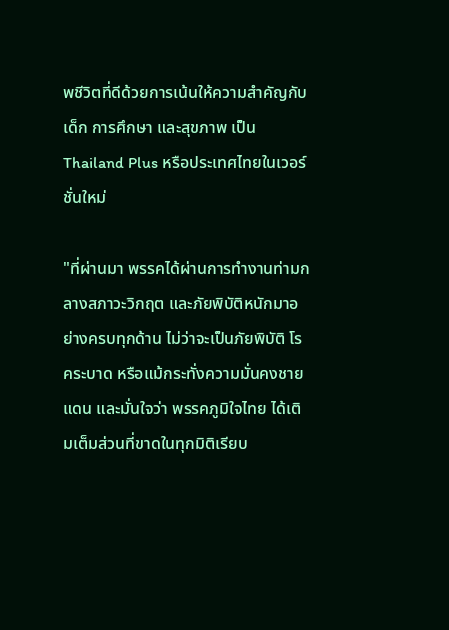พชีวิตที่ดีด้วยการเน้นให้ความสำคัญกับเด็ก การศึกษา และสุขภาพ เป็น Thailand Plus หรือประเทศไทยในเวอร์ชั่นใหม่

"ที่ผ่านมา พรรคได้ผ่านการทำงานท่ามกลางสภาวะวิกฤต และภัยพิบัติหนักมาอย่างครบทุกด้าน ไม่ว่าจะเป็นภัยพิบัติ โรคระบาด หรือแม้กระทั่งความมั่นคงชายแดน และมั่นใจว่า พรรคภูมิใจไทย ได้เติมเต็มส่วนที่ขาดในทุกมิติเรียบ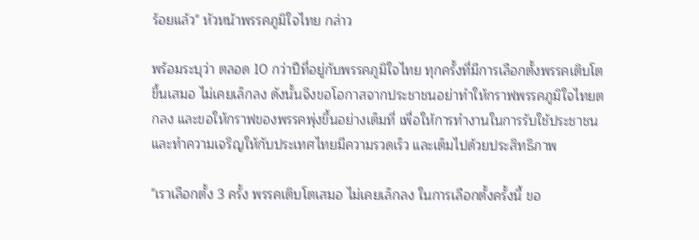ร้อยแล้ว" หัวหน้าพรรคภูมิใจไทย กล่าว

พร้อมระบุว่า ตลอด 10 กว่าปีที่อยู่กับพรรคภูมิใจไทย ทุกครั้งที่มีการเลือกตั้งพรรคเติบโตขึ้นเสมอ ไม่เคยเล็กลง ดังนั้นจึงขอโอกาสจากประชาชนอย่าทำให้กราฟพรรคภูมิใจไทยตกลง และขอให้กราฟของพรรคพุ่งขึ้นอย่างเต็มที่ เพื่อให้การทำงานในการรับใช้ประชาชน และทำความเจริญให้กับประเทศไทยมีความรวดเร็ว และเต็มไปด้วยประสิทธิภาพ

"เราเลือกตั้ง 3 ครั้ง พรรคเติบโตเสมอ ไม่เคยเล็กลง ในการเลือกตั้งครั้งนี้ ขอ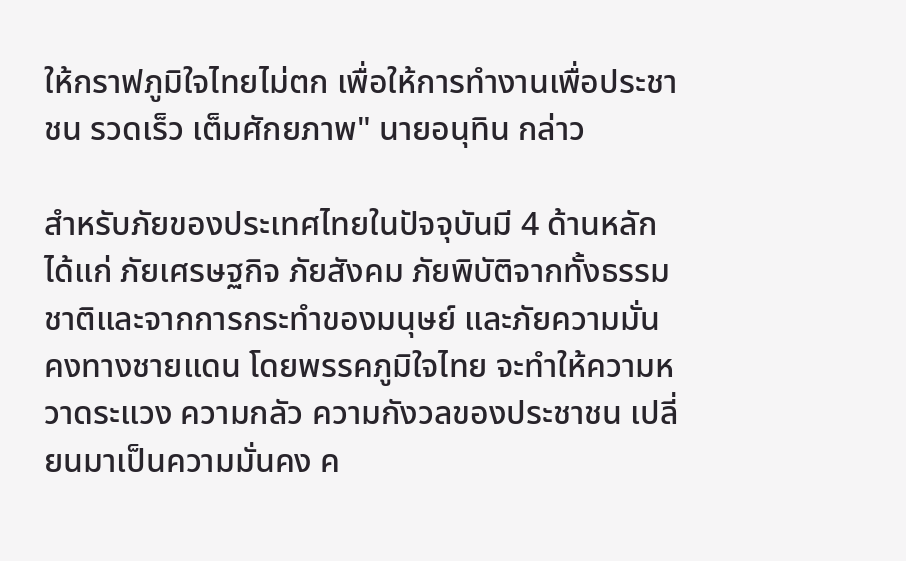ให้กราฟภูมิใจไทยไม่ตก เพื่อให้การทำงานเพื่อประชาชน รวดเร็ว เต็มศักยภาพ" นายอนุทิน กล่าว

สำหรับภัยของประเทศไทยในปัจจุบันมี 4 ด้านหลัก ได้แก่ ภัยเศรษฐกิจ ภัยสังคม ภัยพิบัติจากทั้งธรรมชาติและจากการกระทำของมนุษย์ และภัยความมั่นคงทางชายแดน โดยพรรคภูมิใจไทย จะทำให้ความหวาดระแวง ความกลัว ความกังวลของประชาชน เปลี่ยนมาเป็นความมั่นคง ค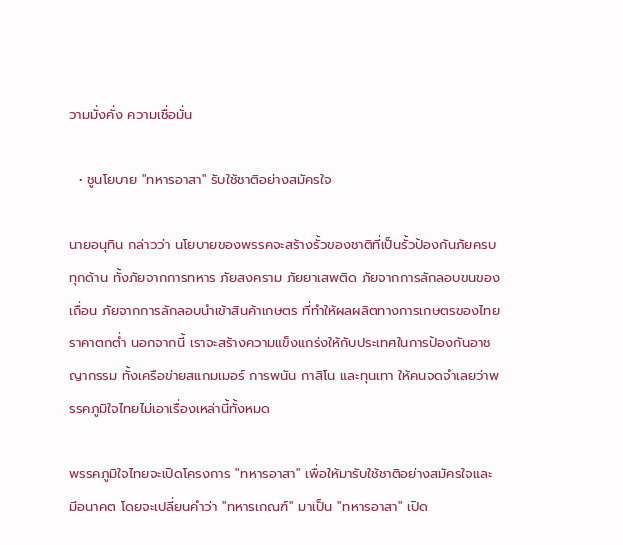วามมั่งคั่ง ความเชื่อมั่น

  • ชูนโยบาย "ทหารอาสา" รับใช้ชาติอย่างสมัครใจ

นายอนุทิน กล่าวว่า นโยบายของพรรคจะสร้างรั้วของชาติที่เป็นรั้วป้องกันภัยครบทุกด้าน ทั้งภัยจากการทหาร ภัยสงคราม ภัยยาเสพติด ภัยจากการลักลอบขนของเถื่อน ภัยจากการลักลอบนำเข้าสินค้าเกษตร ที่ทำให้ผลผลิตทางการเกษตรของไทยราคาตกต่ำ นอกจากนี้ เราจะสร้างความแข็งแกร่งให้กับประเทศในการป้องกันอาชญากรรม ทั้งเครือข่ายสแกมเมอร์ การพนัน กาสิโน และทุนเทา ให้คนจดจำเลยว่าพรรคภูมิใจไทยไม่เอาเรื่องเหล่านี้ทั้งหมด

พรรคภูมิใจไทยจะเปิดโครงการ "ทหารอาสา" เพื่อให้มารับใช้ชาติอย่างสมัครใจและมีอนาคต โดยจะเปลี่ยนคำว่า "ทหารเกณฑ์" มาเป็น "ทหารอาสา" เปิด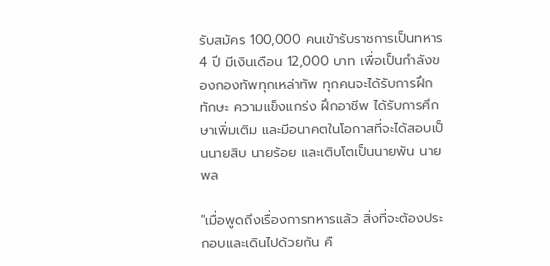รับสมัคร 100,000 คนเข้ารับราชการเป็นทหาร 4 ปี มีเงินเดือน 12,000 บาท เพื่อเป็นกำลังของกองทัพทุกเหล่าทัพ ทุกคนจะได้รับการฝึกทักษะ ความแข็งแกร่ง ฝึกอาชีพ ได้รับการศึกษาเพิ่มเติม และมีอนาคตในโอกาสที่จะได้สอบเป็นนายสิบ นายร้อย และเติบโตเป็นนายพัน นายพล

"เมื่อพูดถึงเรื่องการทหารแล้ว สิ่งที่จะต้องประกอบและเดินไปด้วยกัน คื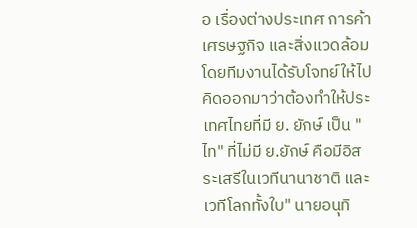อ เรื่องต่างประเทศ การค้า เศรษฐกิจ และสิ่งแวดล้อม โดยทีมงานได้รับโจทย์ให้ไปคิดออกมาว่าต้องทำให้ประเทศไทยที่มี ย. ยักษ์ เป็น "ไท" ที่ไม่มี ย.ยักษ์ คือมีอิสระเสรีในเวทีนานาชาติ และเวทีโลกทั้งใบ" นายอนุทิ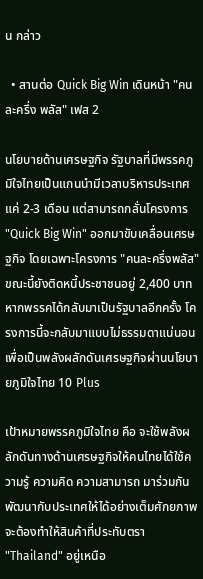น กล่าว

  • สานต่อ Quick Big Win เดินหน้า "คนละครึ่ง พลัส" เฟส 2

นโยบายด้านเศรษฐกิจ รัฐบาลที่มีพรรคภูมิใจไทยเป็นแกนนำมีเวลาบริหารประเทศแค่ 2-3 เดือน แต่สามารถกลั่นโครงการ "Quick Big Win" ออกมาขับเคลื่อนเศรษฐกิจ โดยเฉพาะโครงการ "คนละครึ่งพลัส" ขณะนี้ยังติดหนี้ประชาชนอยู่ 2,400 บาท หากพรรคได้กลับมาเป็นรัฐบาลอีกครั้ง โครงการนี้จะกลับมาแบบไม่ธรรมดาแน่นอน เพื่อเป็นพลังผลักดันเศรษฐกิจผ่านนโยบายภูมิใจไทย 10 Plus

เป้าหมายพรรคภูมิใจไทย คือ จะใช้พลังผลักดันทางด้านเศรษฐกิจให้คนไทยได้ใช้ความรู้ ความคิด ความสามารถ มาร่วมกันพัฒนากับประเทศให้ได้อย่างเต็มศักยภาพ จะต้องทำให้สินค้าที่ประทับตรา "Thailand" อยู่เหนือ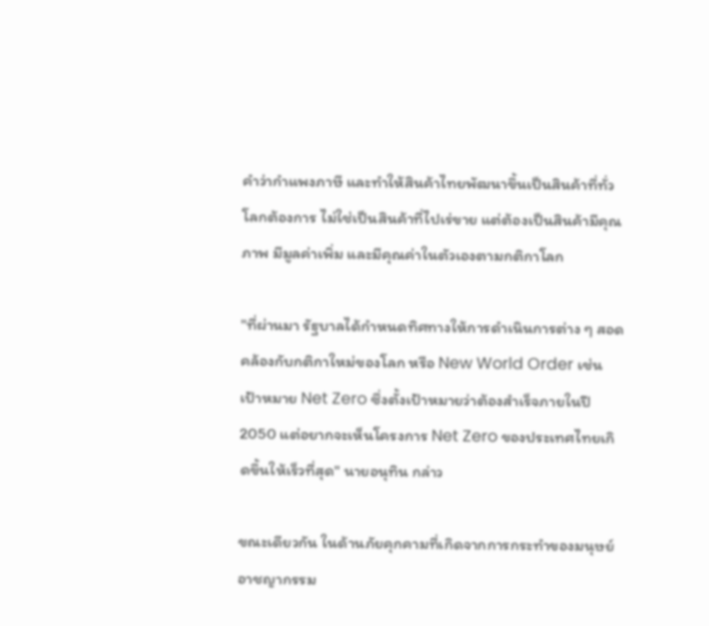คำว่ากำแพงภาษี และทำให้สินค้าไทยพัฒนาขึ้นเป็นสินค้าที่ทั่วโลกต้องการ ไม่ใช่เป็นสินค้าที่ไปเร่ขาย แต่ต้องเป็นสินค้ามีคุณภาพ มีมูลค่าเพิ่ม และมีคุณค่าในตัวเองตามกติกาโลก

"ที่ผ่านมา รัฐบาลได้กำหนดทิศทางให้การดำเนินการต่าง ๆ สอดคล้องกับกติกาใหม่ของโลก หรือ New World Order เช่น เป้าหมาย Net Zero ซึ่งตั้งเป้าหมายว่าต้องสำเร็จภายในปี 2050 แต่อยากจะเห็นโครงการ Net Zero ของประเทศไทยเกิดขึ้นให้เร็วที่สุด" นายอนุทิน กล่าว

ขณะเดียวกัน ในด้านภัยคุกคามที่เกิดจากการกระทำของมนุษย์ อาชญากรรม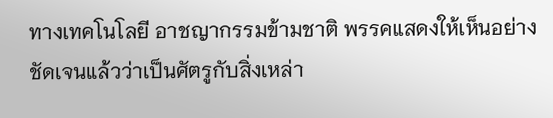ทางเทคโนโลยี อาชญากรรมข้ามชาติ พรรคแสดงให้เห็นอย่างชัดเจนแล้วว่าเป็นศัตรูกับสิ่งเหล่า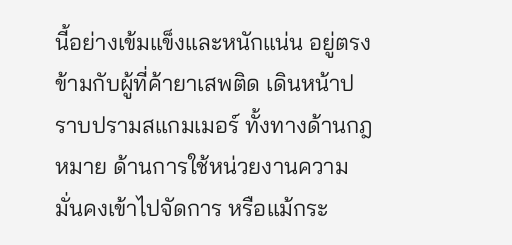นี้อย่างเข้มแข็งและหนักแน่น อยู่ตรงข้ามกับผู้ที่ค้ายาเสพติด เดินหน้าปราบปรามสแกมเมอร์ ทั้งทางด้านกฎหมาย ด้านการใช้หน่วยงานความมั่นคงเข้าไปจัดการ หรือแม้กระ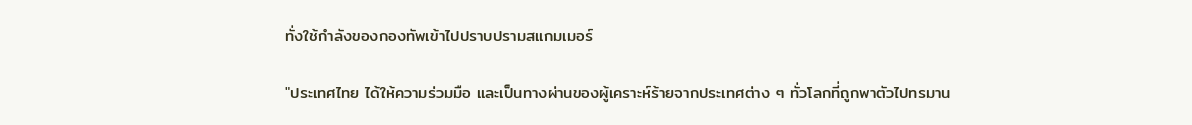ทั่งใช้กำลังของกองทัพเข้าไปปราบปรามสแกมเมอร์

"ประเทศไทย ได้ให้ความร่วมมือ และเป็นทางผ่านของผู้เคราะห์ร้ายจากประเทศต่าง ๆ ทั่วโลกที่ถูกพาตัวไปทรมาน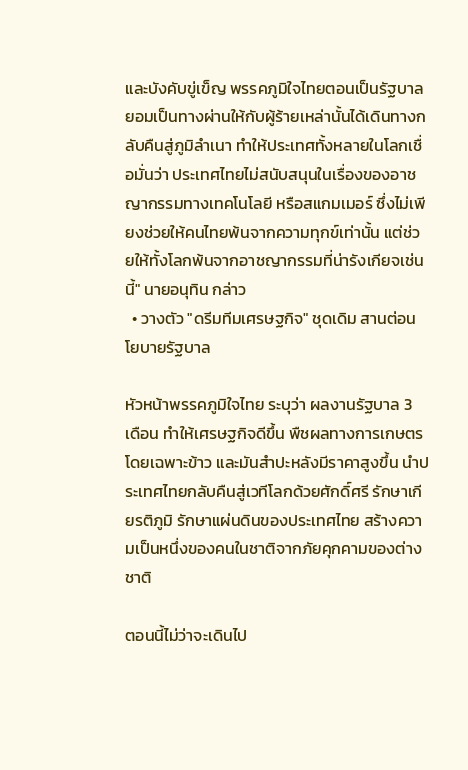และบังคับขู่เข็ญ พรรคภูมิใจไทยตอนเป็นรัฐบาล ยอมเป็นทางผ่านให้กับผู้ร้ายเหล่านั้นได้เดินทางกลับคืนสู่ภูมิลำเนา ทำให้ประเทศทั้งหลายในโลกเชื่อมั่นว่า ประเทศไทยไม่สนับสนุนในเรื่องของอาชญากรรมทางเทคโนโลยี หรือสแกมเมอร์ ซึ่งไม่เพียงช่วยให้คนไทยพ้นจากความทุกข์เท่านั้น แต่ช่วยให้ทั้งโลกพ้นจากอาชญากรรมที่น่ารังเกียจเช่นนี้" นายอนุทิน กล่าว
  • วางตัว "ดรีมทีมเศรษฐกิจ" ชุดเดิม สานต่อนโยบายรัฐบาล

หัวหน้าพรรคภูมิใจไทย ระบุว่า ผลงานรัฐบาล 3 เดือน ทำให้เศรษฐกิจดีขึ้น พืชผลทางการเกษตร โดยเฉพาะข้าว และมันสำปะหลังมีราคาสูงขึ้น นำประเทศไทยกลับคืนสู่เวทีโลกด้วยศักดิ์ศรี รักษาเกียรติภูมิ รักษาแผ่นดินของประเทศไทย สร้างความเป็นหนึ่งของคนในชาติจากภัยคุกคามของต่างชาติ

ตอนนี้ไม่ว่าจะเดินไป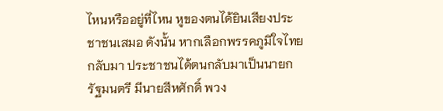ไหนหรืออยู่ที่ไหน หูของตนได้ยินเสียงประชาชนเสมอ ดังนั้น หากเลือกพรรคภูมิใจไทยกลับมา ประชาชนได้ตนกลับมาเป็นนายกรัฐมนตรี มีนายสีหศักดิ์ พวง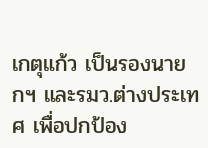เกตุแก้ว เป็นรองนายกฯ และรมว.ต่างประเทศ เพื่อปกป้อง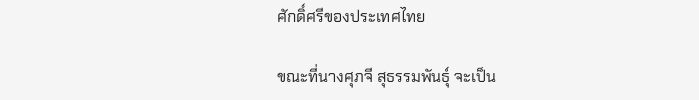ศักดิ์ศรีของประเทศไทย

ขณะที่นางศุภจี สุธรรมพันธุ์ จะเป็น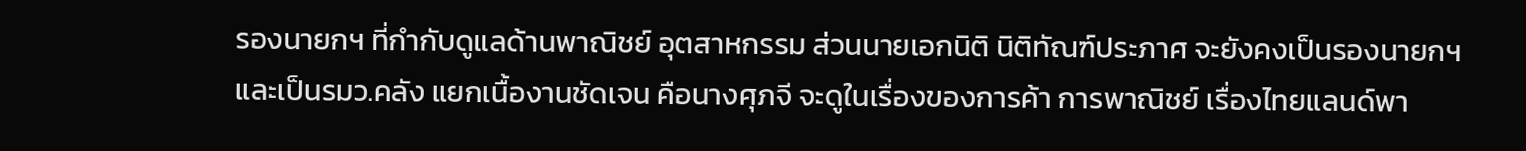รองนายกฯ ที่กำกับดูแลด้านพาณิชย์ อุตสาหกรรม ส่วนนายเอกนิติ นิติทัณฑ์ประภาศ จะยังคงเป็นรองนายกฯ และเป็นรมว.คลัง แยกเนื้องานชัดเจน คือนางศุภจี จะดูในเรื่องของการค้า การพาณิชย์ เรื่องไทยแลนด์พา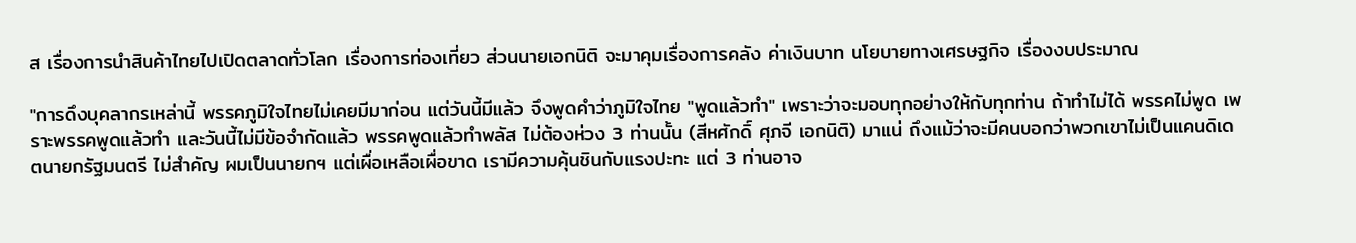ส เรื่องการนำสินค้าไทยไปเปิดตลาดทั่วโลก เรื่องการท่องเที่ยว ส่วนนายเอกนิติ จะมาคุมเรื่องการคลัง ค่าเงินบาท นโยบายทางเศรษฐกิจ เรื่องงบประมาณ

"การดึงบุคลากรเหล่านี้ พรรคภูมิใจไทยไม่เคยมีมาก่อน แต่วันนี้มีแล้ว จึงพูดคำว่าภูมิใจไทย "พูดแล้วทำ" เพราะว่าจะมอบทุกอย่างให้กับทุกท่าน ถ้าทำไม่ได้ พรรคไม่พูด เพราะพรรคพูดแล้วทำ และวันนี้ไม่มีข้อจำกัดแล้ว พรรคพูดแล้วทำพลัส ไม่ต้องห่วง 3 ท่านนั้น (สีหศักดิ์ ศุภจี เอกนิติ) มาแน่ ถึงแม้ว่าจะมีคนบอกว่าพวกเขาไม่เป็นแคนดิเดตนายกรัฐมนตรี ไม่สำคัญ ผมเป็นนายกฯ แต่เผื่อเหลือเผื่อขาด เรามีความคุ้นชินกับแรงปะทะ แต่ 3 ท่านอาจ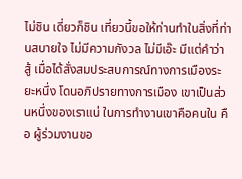ไม่ชิน เดี่ยวก็ชิน เที่ยวนี้ขอให้ท่านทำในสิ่งที่ท่านสบายใจ ไม่มีความกังวล ไม่มีเอ๊ะ มีแต่คำว่า สู้ เมื่อได้สั่งสมประสบการณ์ทางการเมืองระยะหนึ่ง โดนอภิปรายทางการเมือง เขาเป็นส่วนหนึ่งของเราแน่ ในการทำงานเขาคือคนใน คือ ผู้ร่วมงานขอ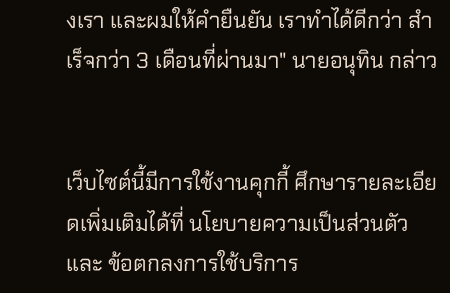งเรา และผมให้คำยืนยัน เราทำได้ดีกว่า สำเร็จกว่า 3 เดือนที่ผ่านมา" นายอนุทิน กล่าว


เว็บไซต์นี้มีการใช้งานคุกกี้ ศึกษารายละเอียดเพิ่มเติมได้ที่ นโยบายความเป็นส่วนตัว และ ข้อตกลงการใช้บริการ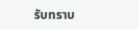รับทราบ